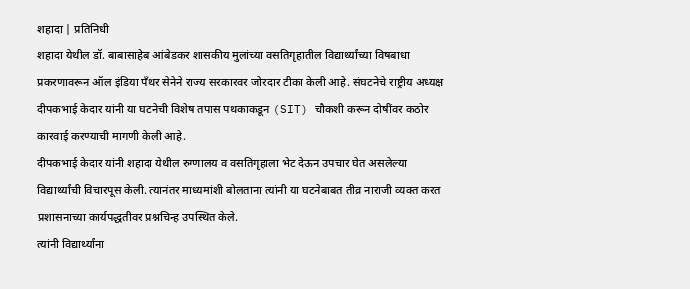शहादा | प्रतिनिधी
शहादा येथील डॉ. बाबासाहेब आंबेडकर शासकीय मुलांच्या वसतिगृहातील विद्यार्थ्यांच्या विषबाधा प्रकरणावरून ऑल इंडिया पँथर सेनेने राज्य सरकारवर जोरदार टीका केली आहे. संघटनेचे राष्ट्रीय अध्यक्ष दीपकभाई केदार यांनी या घटनेची विशेष तपास पथकाकडून (SIT) चौकशी करून दोषींवर कठोर कारवाई करण्याची मागणी केली आहे.
दीपकभाई केदार यांनी शहादा येथील रुग्णालय व वसतिगृहाला भेट देऊन उपचार घेत असलेल्या विद्यार्थ्यांची विचारपूस केली. त्यानंतर माध्यमांशी बोलताना त्यांनी या घटनेबाबत तीव्र नाराजी व्यक्त करत प्रशासनाच्या कार्यपद्धतीवर प्रश्नचिन्ह उपस्थित केले.
त्यांनी विद्यार्थ्यांना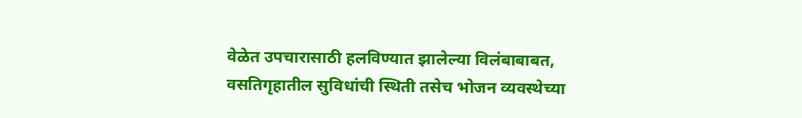वेळेत उपचारासाठी हलविण्यात झालेल्या विलंबाबाबत, वसतिगृहातील सुविधांची स्थिती तसेच भोजन व्यवस्थेच्या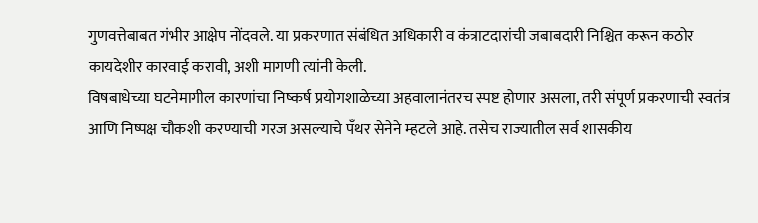गुणवत्तेबाबत गंभीर आक्षेप नोंदवले. या प्रकरणात संबंधित अधिकारी व कंत्राटदारांची जबाबदारी निश्चित करून कठोर कायदेशीर कारवाई करावी, अशी मागणी त्यांनी केली.
विषबाधेच्या घटनेमागील कारणांचा निष्कर्ष प्रयोगशाळेच्या अहवालानंतरच स्पष्ट होणार असला, तरी संपूर्ण प्रकरणाची स्वतंत्र आणि निष्पक्ष चौकशी करण्याची गरज असल्याचे पँथर सेनेने म्हटले आहे. तसेच राज्यातील सर्व शासकीय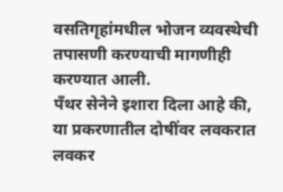वसतिगृहांमधील भोजन व्यवस्थेची तपासणी करण्याची मागणीही करण्यात आली.
पँथर सेनेने इशारा दिला आहे की, या प्रकरणातील दोषींवर लवकरात लवकर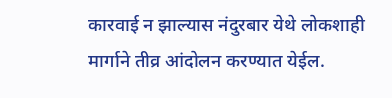कारवाई न झाल्यास नंदुरबार येथे लोकशाही मार्गाने तीव्र आंदोलन करण्यात येईल.